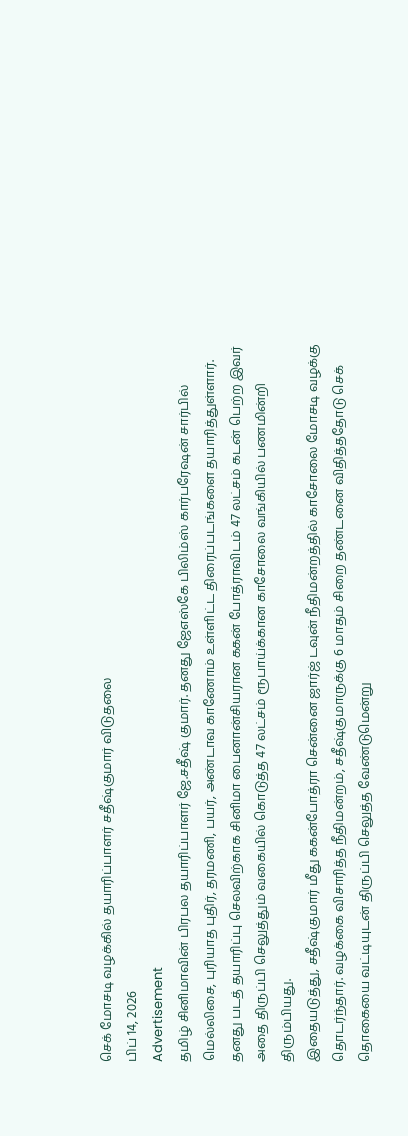செக் மோசடி வழக்கில் தயாரிப்பாளர் சதீஷ்குமார் விடுதலை
பிப் 14, 2026
Advertisement
தமிழ் சினிமாவின் பிரபல தயாரிப்பாளர் ஜே.சதீஷ் குமார். தனது ஜேஎஸ்கே பிலிம்ஸ் கார்பரேஷன் சார்பில் மெல்லிசை, புரியாத புதிர், தரமணி, பயர், அண்டாவ காணோம் உள்ளிட்ட திரைப்படங்களை தயாரித்துள்ளார்.
தனது படத் தயாரிப்பு செலவிற்காக சினிமா பைனான்சியரான ககன் போத்ராவிடம் 47 லட்சம் கடன் பெற்ற இவர் அதை திருப்பி செலுத்தும் வகையில் கொடுத்த 47 லட்சம் ரூபாய்க்கான காசோலை வங்கியில் பணமின்றி திரும்பியது.
இதையடுத்து, சதீஷ்குமார் மீது ககன்போத்ரா சென்னை ஜார்ஜ் டவுன் நீதிமன்றத்தில் காசோலை மோசடி வழக்கு தொடர்ந்தார். வழக்கை விசாரித்த நீதிமன்றம், சதீஷ்குமாருக்கு 6 மாதம் சிறை தண்டனை விதித்ததோடு செக் தொகையை வட்டியுடன் திருப்பி செலுத்த வேண்டுமென்று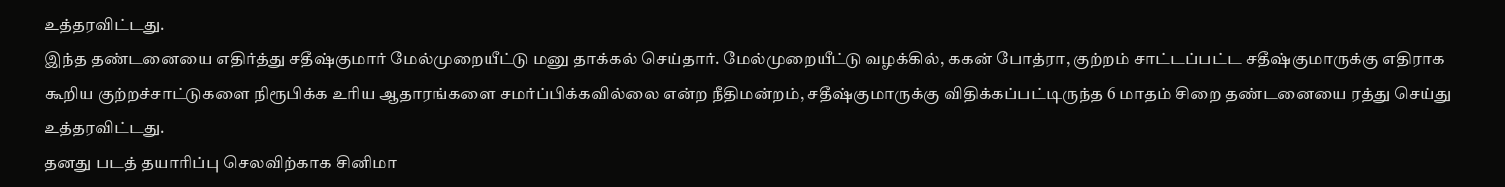உத்தரவிட்டது.
இந்த தண்டனையை எதிர்த்து சதீஷ்குமார் மேல்முறையீட்டு மனு தாக்கல் செய்தார். மேல்முறையீட்டு வழக்கில், ககன் போத்ரா, குற்றம் சாட்டப்பட்ட சதீஷ்குமாருக்கு எதிராக கூறிய குற்றச்சாட்டுகளை நிரூபிக்க உரிய ஆதாரங்களை சமர்ப்பிக்கவில்லை என்ற நீதிமன்றம், சதீஷ்குமாருக்கு விதிக்கப்பட்டிருந்த 6 மாதம் சிறை தண்டனையை ரத்து செய்து உத்தரவிட்டது.
தனது படத் தயாரிப்பு செலவிற்காக சினிமா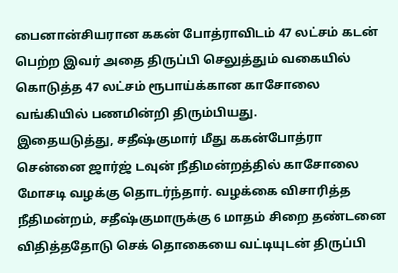பைனான்சியரான ககன் போத்ராவிடம் 47 லட்சம் கடன் பெற்ற இவர் அதை திருப்பி செலுத்தும் வகையில் கொடுத்த 47 லட்சம் ரூபாய்க்கான காசோலை வங்கியில் பணமின்றி திரும்பியது.
இதையடுத்து, சதீஷ்குமார் மீது ககன்போத்ரா சென்னை ஜார்ஜ் டவுன் நீதிமன்றத்தில் காசோலை மோசடி வழக்கு தொடர்ந்தார். வழக்கை விசாரித்த நீதிமன்றம், சதீஷ்குமாருக்கு 6 மாதம் சிறை தண்டனை விதித்ததோடு செக் தொகையை வட்டியுடன் திருப்பி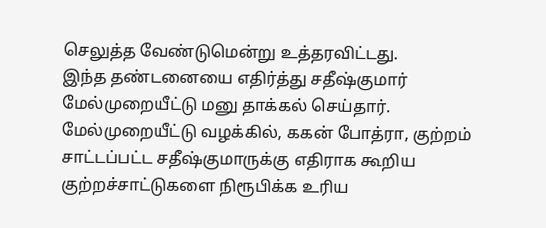செலுத்த வேண்டுமென்று உத்தரவிட்டது.
இந்த தண்டனையை எதிர்த்து சதீஷ்குமார் மேல்முறையீட்டு மனு தாக்கல் செய்தார். மேல்முறையீட்டு வழக்கில், ககன் போத்ரா, குற்றம் சாட்டப்பட்ட சதீஷ்குமாருக்கு எதிராக கூறிய குற்றச்சாட்டுகளை நிரூபிக்க உரிய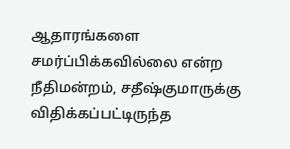ஆதாரங்களை சமர்ப்பிக்கவில்லை என்ற நீதிமன்றம், சதீஷ்குமாருக்கு விதிக்கப்பட்டிருந்த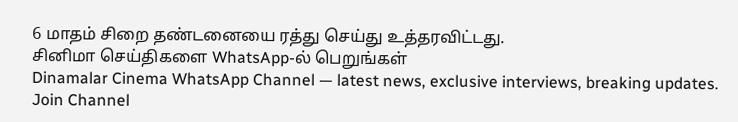6 மாதம் சிறை தண்டனையை ரத்து செய்து உத்தரவிட்டது.
சினிமா செய்திகளை WhatsApp-ல் பெறுங்கள்
Dinamalar Cinema WhatsApp Channel — latest news, exclusive interviews, breaking updates.
Join Channel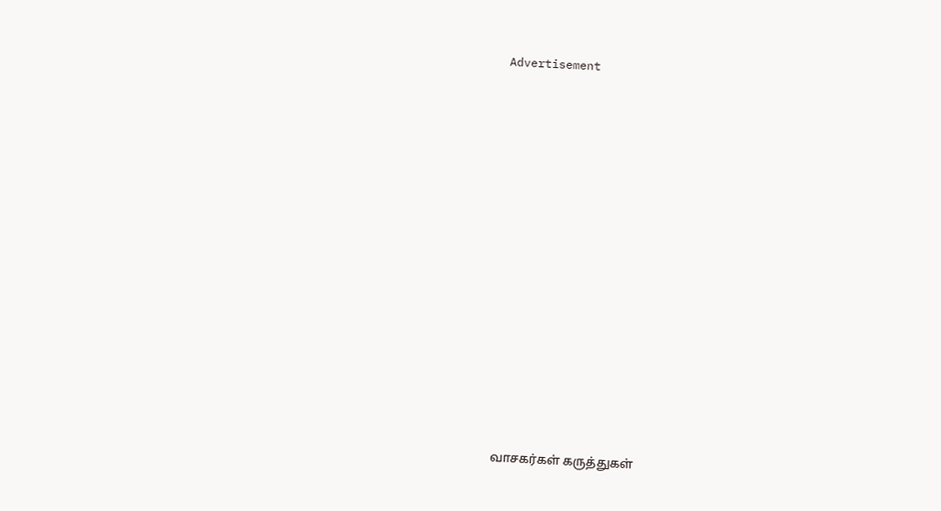Advertisement

















வாசகர்கள் கருத்துகள்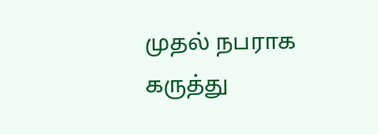முதல் நபராக கருத்து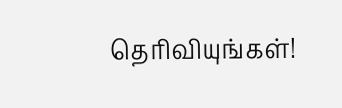தெரிவியுங்கள்!